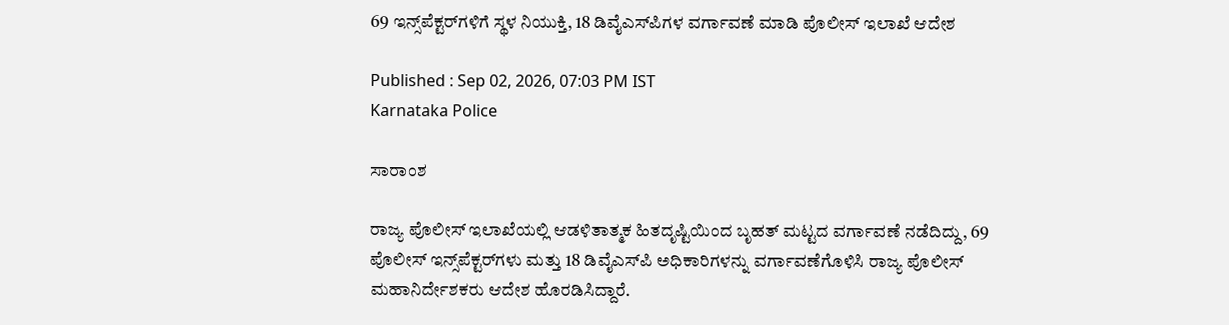69 ಇನ್ಸ್‌ಪೆಕ್ಟರ್‌ಗಳಿಗೆ ಸ್ಥಳ ನಿಯುಕ್ತಿ, 18 ಡಿವೈಎಸ್‌ಪಿಗಳ ವರ್ಗಾವಣೆ ಮಾಡಿ ಪೊಲೀಸ್‌ ಇಲಾಖೆ ಆದೇಶ

Published : Sep 02, 2026, 07:03 PM IST
Karnataka Police

ಸಾರಾಂಶ

ರಾಜ್ಯ ಪೊಲೀಸ್ ಇಲಾಖೆಯಲ್ಲಿ ಆಡಳಿತಾತ್ಮಕ ಹಿತದೃಷ್ಟಿಯಿಂದ ಬೃಹತ್ ಮಟ್ಟದ ವರ್ಗಾವಣೆ ನಡೆದಿದ್ದು, 69 ಪೊಲೀಸ್‌ ಇನ್ಸ್‌ಪೆಕ್ಟರ್‌ಗಳು ಮತ್ತು 18 ಡಿವೈಎಸ್‌ಪಿ ಅಧಿಕಾರಿಗಳನ್ನು ವರ್ಗಾವಣೆಗೊಳಿಸಿ ರಾಜ್ಯ ಪೊಲೀಸ್ ಮಹಾನಿರ್ದೇಶಕರು ಆದೇಶ ಹೊರಡಿಸಿದ್ದಾರೆ.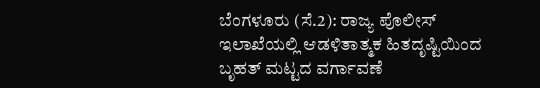ಬೆಂಗಳೂರು (ಸೆ.2): ರಾಜ್ಯ ಪೊಲೀಸ್ ಇಲಾಖೆಯಲ್ಲಿ ಆಡಳಿತಾತ್ಮಕ ಹಿತದೃಷ್ಟಿಯಿಂದ ಬೃಹತ್ ಮಟ್ಟದ ವರ್ಗಾವಣೆ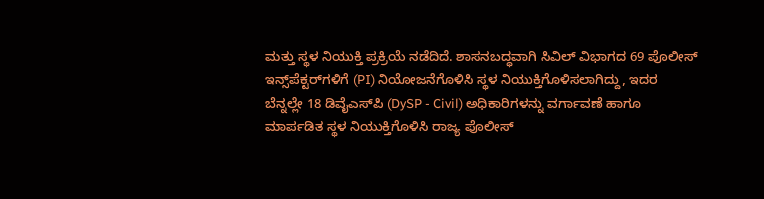ಮತ್ತು ಸ್ಥಳ ನಿಯುಕ್ತಿ ಪ್ರಕ್ರಿಯೆ ನಡೆದಿದೆ. ಶಾಸನಬದ್ಧವಾಗಿ ಸಿವಿಲ್ ವಿಭಾಗದ 69 ಪೊಲೀಸ್‌ ಇನ್ಸ್‌ಪೆಕ್ಟರ್‌ಗಳಿಗೆ (PI) ನಿಯೋಜನೆಗೊಳಿಸಿ ಸ್ಥಳ ನಿಯುಕ್ತಿಗೊಳಿಸಲಾಗಿದ್ದು, ಇದರ ಬೆನ್ನಲ್ಲೇ 18 ಡಿವೈಎಸ್‌ಪಿ (DySP - Civil) ಅಧಿಕಾರಿಗಳನ್ನು ವರ್ಗಾವಣೆ ಹಾಗೂ ಮಾರ್ಪಡಿತ ಸ್ಥಳ ನಿಯುಕ್ತಿಗೊಳಿಸಿ ರಾಜ್ಯ ಪೊಲೀಸ್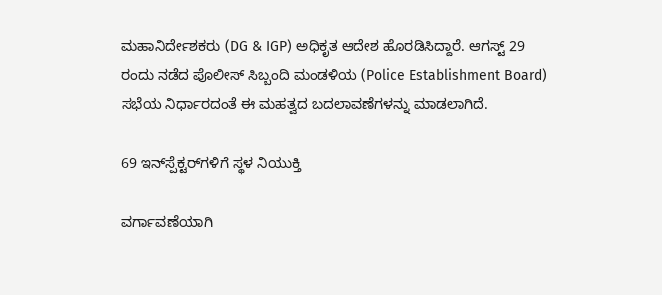ಮಹಾನಿರ್ದೇಶಕರು (DG & IGP) ಅಧಿಕೃತ ಆದೇಶ ಹೊರಡಿಸಿದ್ದಾರೆ. ಆಗಸ್ಟ್ 29 ರಂದು ನಡೆದ ಪೊಲೀಸ್ ಸಿಬ್ಬಂದಿ ಮಂಡಳಿಯ (Police Establishment Board) ಸಭೆಯ ನಿರ್ಧಾರದಂತೆ ಈ ಮಹತ್ವದ ಬದಲಾವಣೆಗಳನ್ನು ಮಾಡಲಾಗಿದೆ.

69 ಇನ್‌ಸ್ಪೆಕ್ಟರ್‌ಗಳಿಗೆ ಸ್ಥಳ ನಿಯುಕ್ತಿ

ವರ್ಗಾವಣೆಯಾಗಿ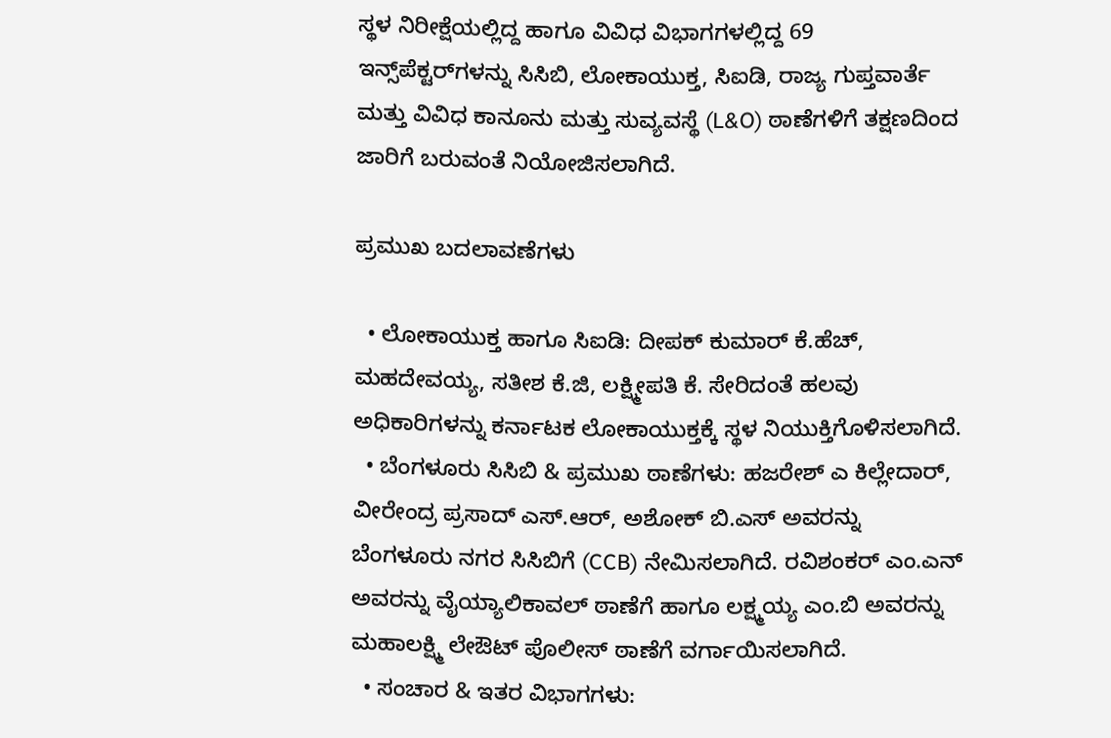ಸ್ಥಳ ನಿರೀಕ್ಷೆಯಲ್ಲಿದ್ದ ಹಾಗೂ ವಿವಿಧ ವಿಭಾಗಗಳಲ್ಲಿದ್ದ 69 ಇನ್ಸ್‌ಪೆಕ್ಟರ್‌ಗಳನ್ನು ಸಿಸಿಬಿ, ಲೋಕಾಯುಕ್ತ, ಸಿಐಡಿ, ರಾಜ್ಯ ಗುಪ್ತವಾರ್ತೆ ಮತ್ತು ವಿವಿಧ ಕಾನೂನು ಮತ್ತು ಸುವ್ಯವಸ್ಥೆ (L&O) ಠಾಣೆಗಳಿಗೆ ತಕ್ಷಣದಿಂದ ಜಾರಿಗೆ ಬರುವಂತೆ ನಿಯೋಜಿಸಲಾಗಿದೆ.

ಪ್ರಮುಖ ಬದಲಾವಣೆಗಳು

  • ಲೋಕಾಯುಕ್ತ ಹಾಗೂ ಸಿಐಡಿ: ದೀಪಕ್ ಕುಮಾರ್ ಕೆ.ಹೆಚ್, ಮಹದೇವಯ್ಯ, ಸತೀಶ ಕೆ.ಜಿ, ಲಕ್ಷ್ಮೀಪತಿ ಕೆ. ಸೇರಿದಂತೆ ಹಲವು ಅಧಿಕಾರಿಗಳನ್ನು ಕರ್ನಾಟಕ ಲೋಕಾಯುಕ್ತಕ್ಕೆ ಸ್ಥಳ ನಿಯುಕ್ತಿಗೊಳಿಸಲಾಗಿದೆ.
  • ಬೆಂಗಳೂರು ಸಿಸಿಬಿ & ಪ್ರಮುಖ ಠಾಣೆಗಳು: ಹಜರೇಶ್ ಎ ಕಿಲ್ಲೇದಾರ್, ವೀರೇಂದ್ರ ಪ್ರಸಾದ್ ಎಸ್.ಆರ್, ಅಶೋಕ್ ಬಿ.ಎಸ್ ಅವರನ್ನು ಬೆಂಗಳೂರು ನಗರ ಸಿಸಿಬಿಗೆ (CCB) ನೇಮಿಸಲಾಗಿದೆ. ರವಿಶಂಕರ್ ಎಂ.ಎನ್ ಅವರನ್ನು ವೈಯ್ಯಾಲಿಕಾವಲ್ ಠಾಣೆಗೆ ಹಾಗೂ ಲಕ್ಷ್ಮಯ್ಯ ಎಂ.ಬಿ ಅವರನ್ನು ಮಹಾಲಕ್ಷ್ಮಿ ಲೇಔಟ್ ಪೊಲೀಸ್ ಠಾಣೆಗೆ ವರ್ಗಾಯಿಸಲಾಗಿದೆ.
  • ಸಂಚಾರ & ಇತರ ವಿಭಾಗಗಳು: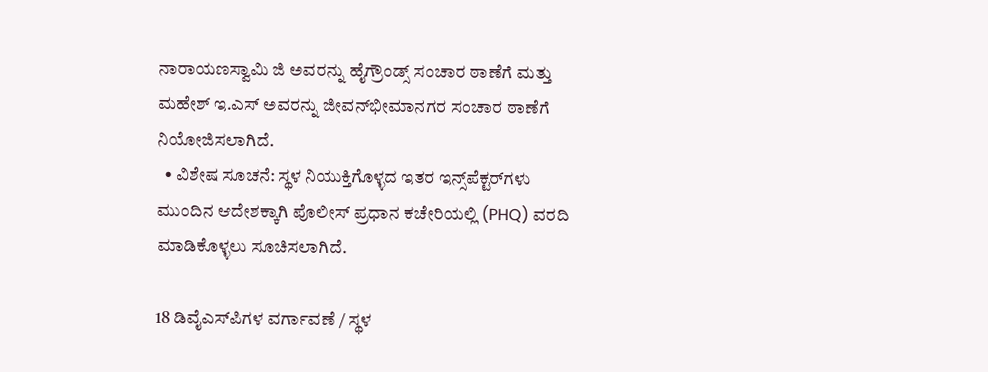ನಾರಾಯಣಸ್ವಾಮಿ ಜಿ ಅವರನ್ನು ಹೈಗ್ರೌಂಡ್ಸ್ ಸಂಚಾರ ಠಾಣೆಗೆ ಮತ್ತು ಮಹೇಶ್ ಇ.ಎಸ್ ಅವರನ್ನು ಜೀವನ್‌ಭೀಮಾನಗರ ಸಂಚಾರ ಠಾಣೆಗೆ ನಿಯೋಜಿಸಲಾಗಿದೆ.
  • ವಿಶೇಷ ಸೂಚನೆ: ಸ್ಥಳ ನಿಯುಕ್ತಿಗೊಳ್ಳದ ಇತರ ಇನ್ಸ್‌ಪೆಕ್ಟರ್‌ಗಳು ಮುಂದಿನ ಆದೇಶಕ್ಕಾಗಿ ಪೊಲೀಸ್ ಪ್ರಧಾನ ಕಚೇರಿಯಲ್ಲಿ (PHQ) ವರದಿ ಮಾಡಿಕೊಳ್ಳಲು ಸೂಚಿಸಲಾಗಿದೆ.

18 ಡಿವೈಎಸ್‌ಪಿಗಳ ವರ್ಗಾವಣೆ / ಸ್ಥಳ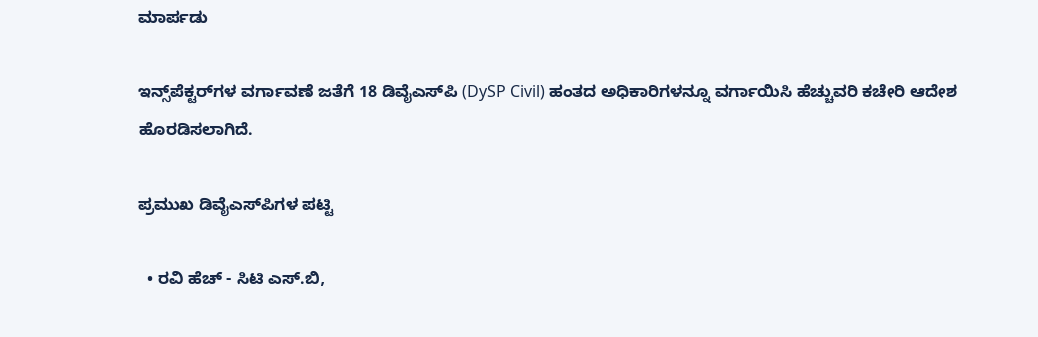ಮಾರ್ಪಡು

ಇನ್ಸ್‌ಪೆಕ್ಟರ್‌ಗಳ ವರ್ಗಾವಣೆ ಜತೆಗೆ 18 ಡಿವೈಎಸ್‌ಪಿ (DySP Civil) ಹಂತದ ಅಧಿಕಾರಿಗಳನ್ನೂ ವರ್ಗಾಯಿಸಿ ಹೆಚ್ಚುವರಿ ಕಚೇರಿ ಆದೇಶ ಹೊರಡಿಸಲಾಗಿದೆ.

ಪ್ರಮುಖ ಡಿವೈಎಸ್‌ಪಿಗಳ ಪಟ್ಟಿ

  • ರವಿ ಹೆಚ್ - ಸಿಟಿ ಎಸ್.ಬಿ,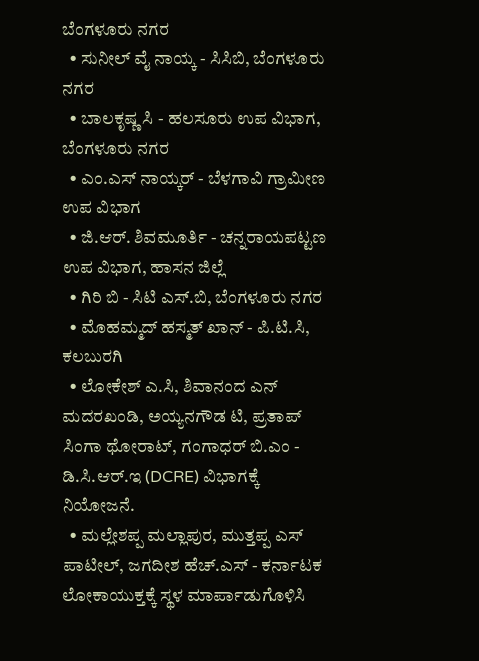ಬೆಂಗಳೂರು ನಗರ
  • ಸುನೀಲ್ ವೈ ನಾಯ್ಕ - ಸಿಸಿಬಿ, ಬೆಂಗಳೂರು ನಗರ
  • ಬಾಲಕೃಷ್ಣ ಸಿ - ಹಲಸೂರು ಉಪ ವಿಭಾಗ, ಬೆಂಗಳೂರು ನಗರ
  • ಎಂ.ಎಸ್ ನಾಯ್ಕರ್ - ಬೆಳಗಾವಿ ಗ್ರಾಮೀಣ ಉಪ ವಿಭಾಗ
  • ಜಿ.ಆರ್. ಶಿವಮೂರ್ತಿ - ಚನ್ನರಾಯಪಟ್ಟಣ ಉಪ ವಿಭಾಗ, ಹಾಸನ ಜಿಲ್ಲೆ
  • ಗಿರಿ ಬಿ - ಸಿಟಿ ಎಸ್.ಬಿ, ಬೆಂಗಳೂರು ನಗರ
  • ಮೊಹಮ್ಮದ್ ಹಸ್ಮತ್ ಖಾನ್ - ಪಿ.ಟಿ.ಸಿ, ಕಲಬುರಗಿ
  • ಲೋಕೇಶ್ ಎ.ಸಿ, ಶಿವಾನಂದ ಎನ್ ಮದರಖಂಡಿ, ಅಯ್ಯನಗೌಡ ಟಿ, ಪ್ರತಾಪ್ ಸಿಂಗಾ ಥೋರಾಟ್, ಗಂಗಾಧರ್ ಬಿ.ಎಂ - ಡಿ.ಸಿ.ಆರ್.ಇ (DCRE) ವಿಭಾಗಕ್ಕೆ ನಿಯೋಜನೆ.
  • ಮಲ್ಲೇಶಪ್ಪ ಮಲ್ಲಾಪುರ, ಮುತ್ತಪ್ಪ ಎಸ್ ಪಾಟೀಲ್, ಜಗದೀಶ ಹೆಚ್.ಎಸ್ - ಕರ್ನಾಟಕ ಲೋಕಾಯುಕ್ತಕ್ಕೆ ಸ್ಥಳ ಮಾರ್ಪಾಡುಗೊಳಿಸಿ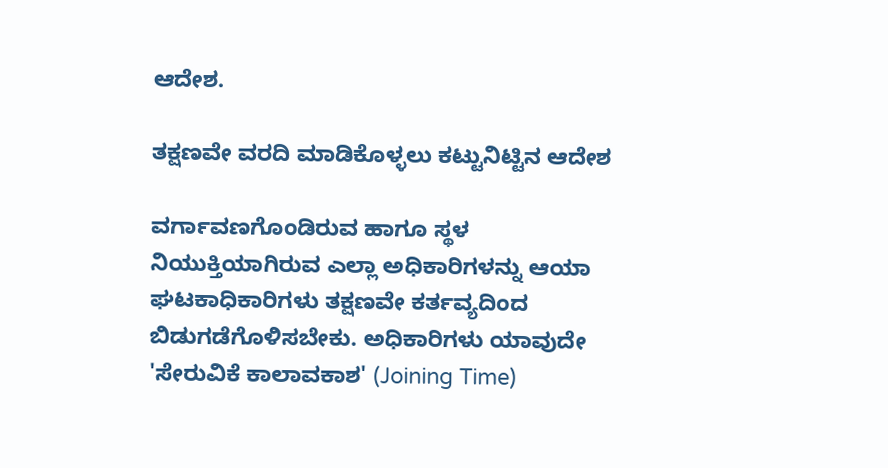ಆದೇಶ.

ತಕ್ಷಣವೇ ವರದಿ ಮಾಡಿಕೊಳ್ಳಲು ಕಟ್ಟುನಿಟ್ಟಿನ ಆದೇಶ

ವರ್ಗಾವಣಗೊಂಡಿರುವ ಹಾಗೂ ಸ್ಥಳ ನಿಯುಕ್ತಿಯಾಗಿರುವ ಎಲ್ಲಾ ಅಧಿಕಾರಿಗಳನ್ನು ಆಯಾ ಘಟಕಾಧಿಕಾರಿಗಳು ತಕ್ಷಣವೇ ಕರ್ತವ್ಯದಿಂದ ಬಿಡುಗಡೆಗೊಳಿಸಬೇಕು. ಅಧಿಕಾರಿಗಳು ಯಾವುದೇ 'ಸೇರುವಿಕೆ ಕಾಲಾವಕಾಶ' (Joining Time)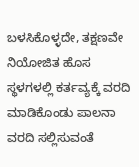ಬಳಸಿಕೊಳ್ಳದೇ, ತಕ್ಷಣವೇ ನಿಯೋಜಿತ ಹೊಸ ಸ್ಥಳಗಳಲ್ಲಿ ಕರ್ತವ್ಯಕ್ಕೆ ವರದಿ ಮಾಡಿಕೊಂಡು ಪಾಲನಾ ವರದಿ ಸಲ್ಲಿಸುವಂತೆ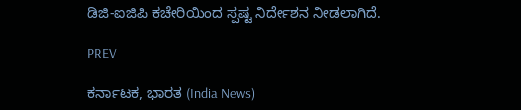ಡಿಜಿ-ಐಜಿಪಿ ಕಚೇರಿಯಿಂದ ಸ್ಪಷ್ಟ ನಿರ್ದೇಶನ ನೀಡಲಾಗಿದೆ.

PREV

ಕರ್ನಾಟಕ, ಭಾರತ (India News)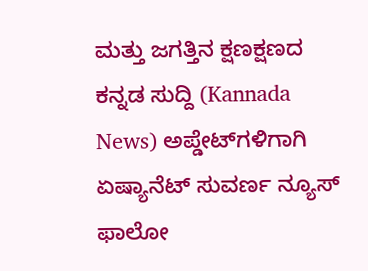ಮತ್ತು ಜಗತ್ತಿನ ಕ್ಷಣಕ್ಷಣದ ಕನ್ನಡ ಸುದ್ದಿ (Kannada News) ಅಪ್ಡೇಟ್‌ಗಳಿಗಾಗಿ ಏಷ್ಯಾನೆಟ್ ಸುವರ್ಣ ನ್ಯೂಸ್‌ ಫಾಲೋ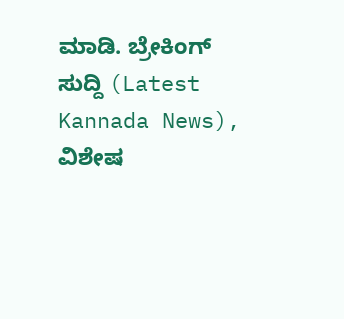ಮಾಡಿ. ಬ್ರೇಕಿಂಗ್ ಸುದ್ದಿ (Latest Kannada News), ವಿಶೇಷ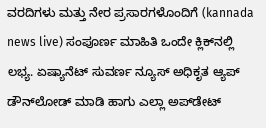ವರದಿಗಳು ಮತ್ತು ನೇರ ಪ್ರಸಾರಗಳೊಂದಿಗೆ (kannada news live) ಸಂಪೂರ್ಣ ಮಾಹಿತಿ ಒಂದೇ ಕ್ಲಿಕ್‌ನಲ್ಲಿ ಲಭ್ಯ. ಏಷ್ಯಾನೆಟ್ ಸುವರ್ಣ ನ್ಯೂಸ್ ಅಧಿಕೃತ ಆ್ಯಪ್ ಡೌನ್‌ಲೋಡ್ ಮಾಡಿ ಹಾಗು ಎಲ್ಲಾ ಅಪ್‌ಡೇಟ್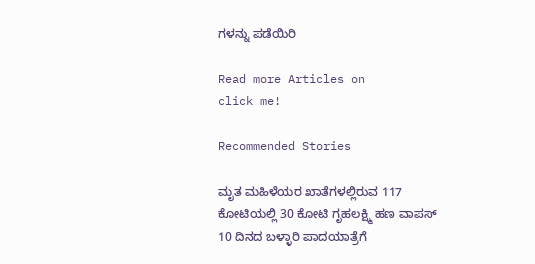ಗಳನ್ನು ಪಡೆಯಿರಿ

Read more Articles on
click me!

Recommended Stories

ಮೃತ ಮಹಿಳೆಯರ ಖಾತೆಗಳಲ್ಲಿರುವ 117 ಕೋಟಿಯಲ್ಲಿ 30 ಕೋಟಿ ಗೃಹಲಕ್ಷ್ಮಿ ಹಣ ವಾಪಸ್‌
10 ದಿನದ ಬಳ್ಳಾರಿ ಪಾದಯಾತ್ರೆಗೆ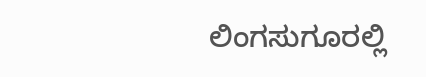ಲಿಂಗಸುಗೂರಲ್ಲಿ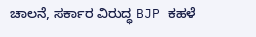ಚಾಲನೆ, ಸರ್ಕಾರ ವಿರುದ್ಧ BJP ಕಹಳೆ